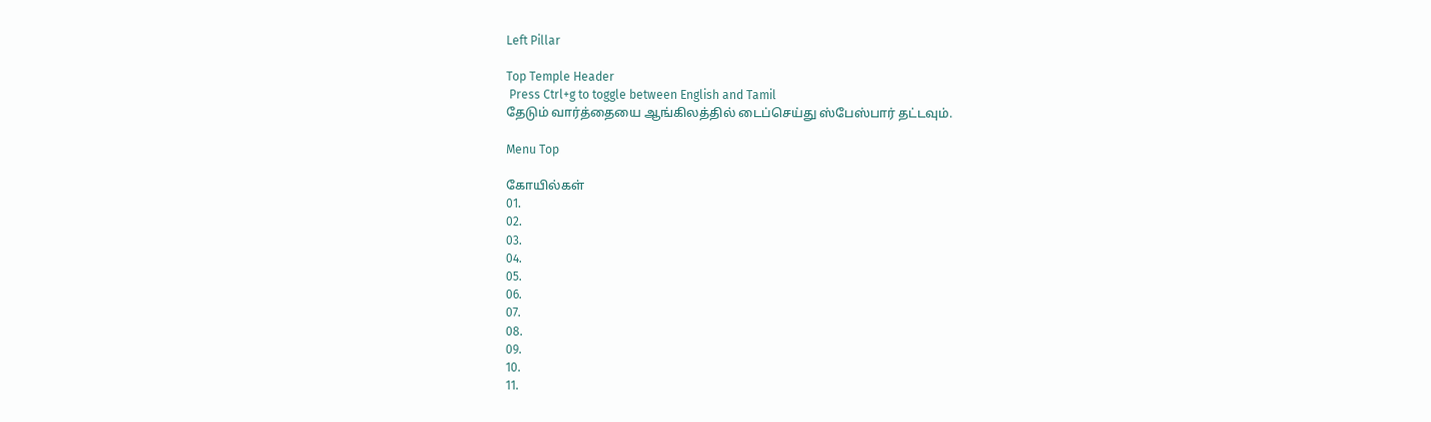Left Pillar

Top Temple Header
 Press Ctrl+g to toggle between English and Tamil
தேடும் வார்த்தையை ஆங்கிலத்தில் டைப்செய்து ஸ்பேஸ்பார் தட்டவும்.

Menu Top

கோயில்கள்
01.
02.
03.
04.
05.
06.
07.
08.
09.
10.
11.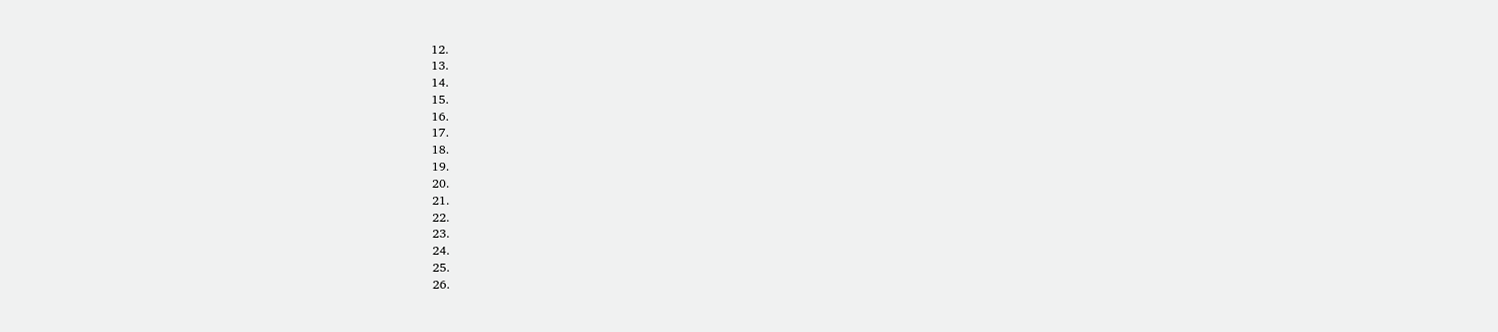12.
13.
14.
15.
16.
17.
18.
19.
20.
21.
22.
23.
24.
25.
26.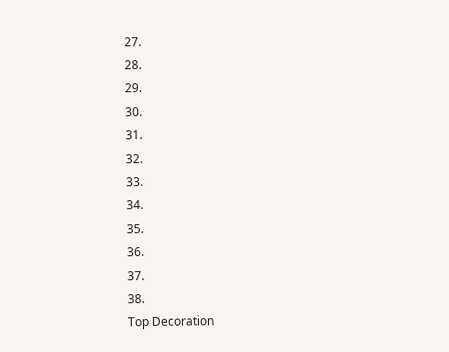27.
28.
29.
30.
31.
32.
33.
34.
35.
36.
37.
38.
Top Decoration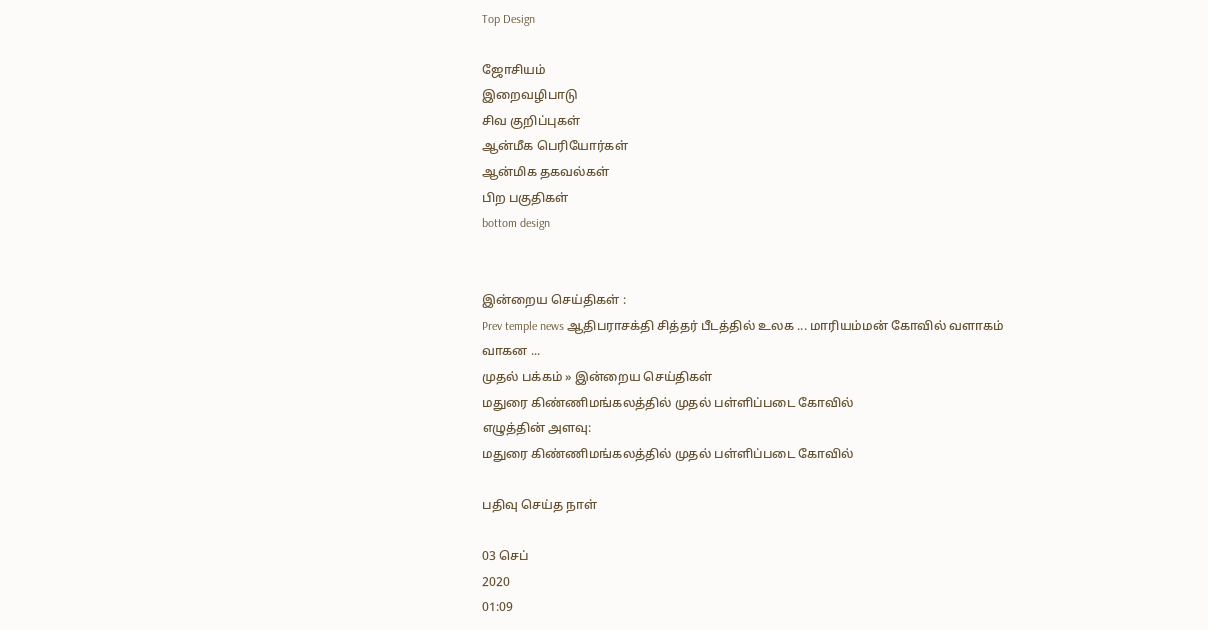Top Design

ஜோசியம்
இறைவழிபாடு
சிவ குறிப்புகள்
ஆன்மீக பெரியோர்கள்
ஆன்மிக தகவல்கள்
பிற பகுதிகள்
bottom design


இன்றைய செய்திகள் :
Prev temple news ஆதிபராசக்தி சித்தர் பீடத்தில் உலக ... மாரியம்மன் கோவில் வளாகம் வாகன ...
முதல் பக்கம் » இன்றைய செய்திகள்
மதுரை கிண்ணிமங்கலத்தில் முதல் பள்ளிப்படை கோவில்
எழுத்தின் அளவு:
மதுரை கிண்ணிமங்கலத்தில் முதல் பள்ளிப்படை கோவில்

பதிவு செய்த நாள்

03 செப்
2020
01:09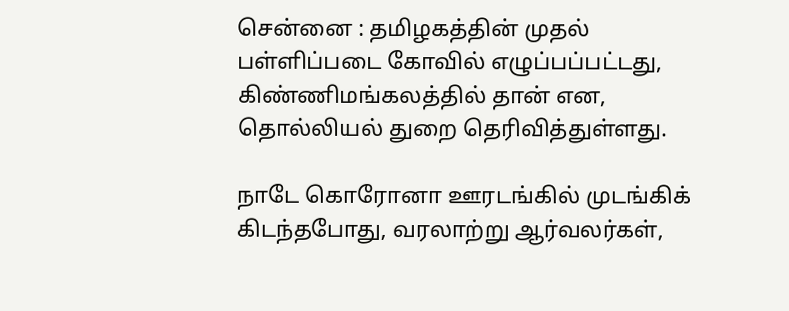சென்னை : தமிழகத்தின் முதல் பள்ளிப்படை கோவில் எழுப்பப்பட்டது, கிண்ணிமங்கலத்தில் தான் என, தொல்லியல் துறை தெரிவித்துள்ளது.

நாடே கொரோனா ஊரடங்கில் முடங்கிக் கிடந்தபோது, வரலாற்று ஆர்வலர்கள்,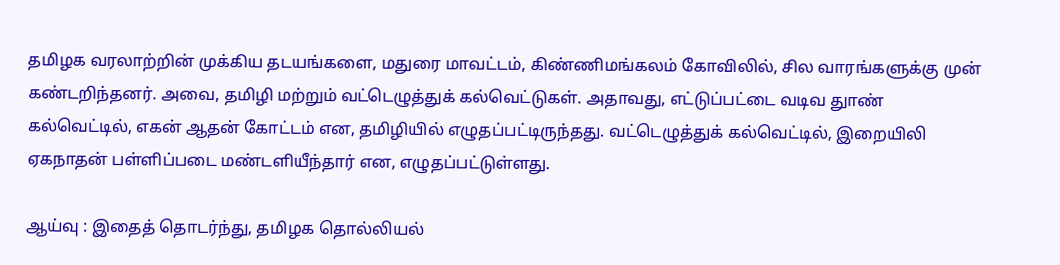தமிழக வரலாற்றின் முக்கிய தடயங்களை, மதுரை மாவட்டம், கிண்ணிமங்கலம் கோவிலில், சில வாரங்களுக்கு முன் கண்டறிந்தனர். அவை, தமிழி மற்றும் வட்டெழுத்துக் கல்வெட்டுகள். அதாவது, எட்டுப்பட்டை வடிவ துாண் கல்வெட்டில், எகன் ஆதன் கோட்டம் என, தமிழியில் எழுதப்பட்டிருந்தது. வட்டெழுத்துக் கல்வெட்டில், இறையிலி ஏகநாதன் பள்ளிப்படை மண்டளியீந்தார் என, எழுதப்பட்டுள்ளது.

ஆய்வு : இதைத் தொடர்ந்து, தமிழக தொல்லியல்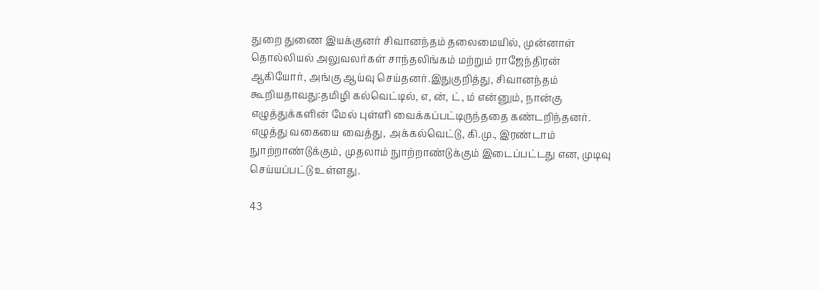துறை துணை இயக்குனர் சிவானந்தம் தலைமையில், முன்னாள் தொல்லியல் அலுவலர்கள் சாந்தலிங்கம் மற்றும் ராஜேந்திரன் ஆகியோர், அங்கு ஆய்வு செய்தனர்.இதுகுறித்து, சிவானந்தம் கூறியதாவது:தமிழி கல்வெட்டில், எ, ன், ட், ம் என்னும், நான்கு எழுத்துக்களின் மேல் புள்ளி வைக்கப்பட்டிருந்ததை கண்டறிந்தனர். எழுத்து வகையை வைத்து, அக்கல்வெட்டு, கி.மு., இரண்டாம் நுாற்றாண்டுக்கும், முதலாம் நுாற்றாண்டுக்கும் இடைப்பட்டது என, முடிவு செய்யப்பட்டு உள்ளது.

43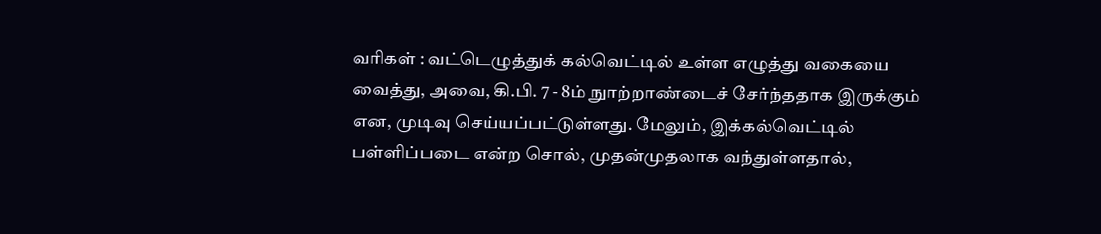வரிகள் : வட்டெழுத்துக் கல்வெட்டில் உள்ள எழுத்து வகையை வைத்து, அவை, கி.பி. 7 - 8ம் நுாற்றாண்டைச் சேர்ந்ததாக இருக்கும் என, முடிவு செய்யப்பட்டுள்ளது. மேலும், இக்கல்வெட்டில் பள்ளிப்படை என்ற சொல், முதன்முதலாக வந்துள்ளதால்,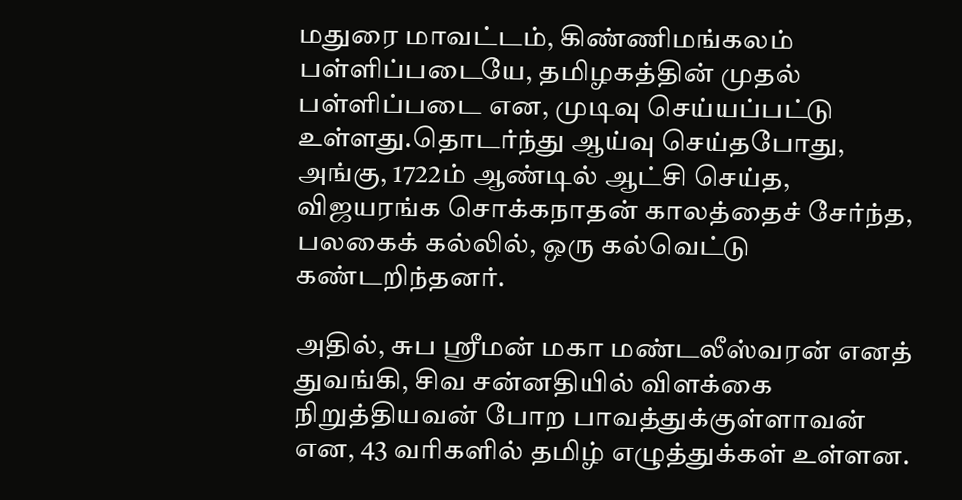மதுரை மாவட்டம், கிண்ணிமங்கலம் பள்ளிப்படையே, தமிழகத்தின் முதல் பள்ளிப்படை என, முடிவு செய்யப்பட்டு உள்ளது.தொடர்ந்து ஆய்வு செய்தபோது, அங்கு, 1722ம் ஆண்டில் ஆட்சி செய்த, விஜயரங்க சொக்கநாதன் காலத்தைச் சேர்ந்த, பலகைக் கல்லில், ஒரு கல்வெட்டு கண்டறிந்தனர்.

அதில், சுப ஸ்ரீமன் மகா மண்டலீஸ்வரன் எனத் துவங்கி, சிவ சன்னதியில் விளக்கை நிறுத்தியவன் போற பாவத்துக்குள்ளாவன் என, 43 வரிகளில் தமிழ் எழுத்துக்கள் உள்ளன.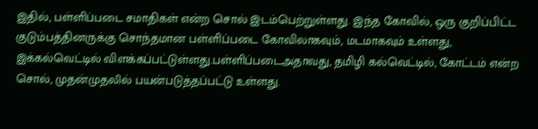இதில், பள்ளிப்படை சமாதிகள் என்ற சொல் இடம்பெற்றுள்ளது. இந்த கோவில், ஒரு குறிப்பிட்ட குடும்பத்தினருக்கு சொந்தமான பள்ளிப்படை கோவிலாகவும், மடமாகவும் உள்ளது, இக்கல்வெட்டில் விளக்கப்பட்டுள்ளது.பள்ளிப்படைஅதாவது, தமிழி கல்வெட்டில், கோட்டம் என்ற சொல், முதன்முதலில் பயன்படுத்தப்பட்டு உள்ளது.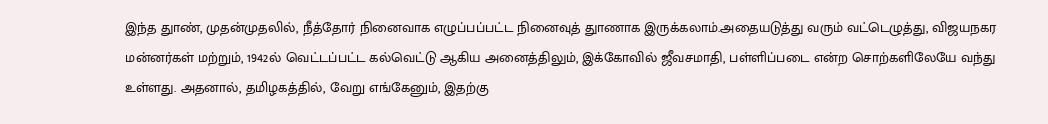இந்த துாண், முதன்முதலில், நீத்தோர் நினைவாக எழுப்பப்பட்ட நினைவுத் துாணாக இருக்கலாம்.அதையடுத்து வரும் வட்டெழுத்து, விஜயநகர மன்னர்கள் மற்றும், 1942ல் வெட்டப்பட்ட கல்வெட்டு ஆகிய அனைத்திலும், இக்கோவில் ஜீவசமாதி, பள்ளிப்படை என்ற சொற்களிலேயே வந்து உள்ளது. அதனால், தமிழகத்தில், வேறு எங்கேனும், இதற்கு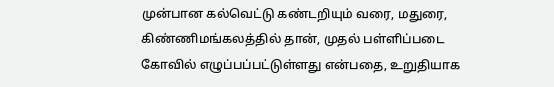முன்பான கல்வெட்டு கண்டறியும் வரை, மதுரை, கிண்ணிமங்கலத்தில் தான், முதல் பள்ளிப்படை கோவில் எழுப்பப்பட்டுள்ளது என்பதை, உறுதியாக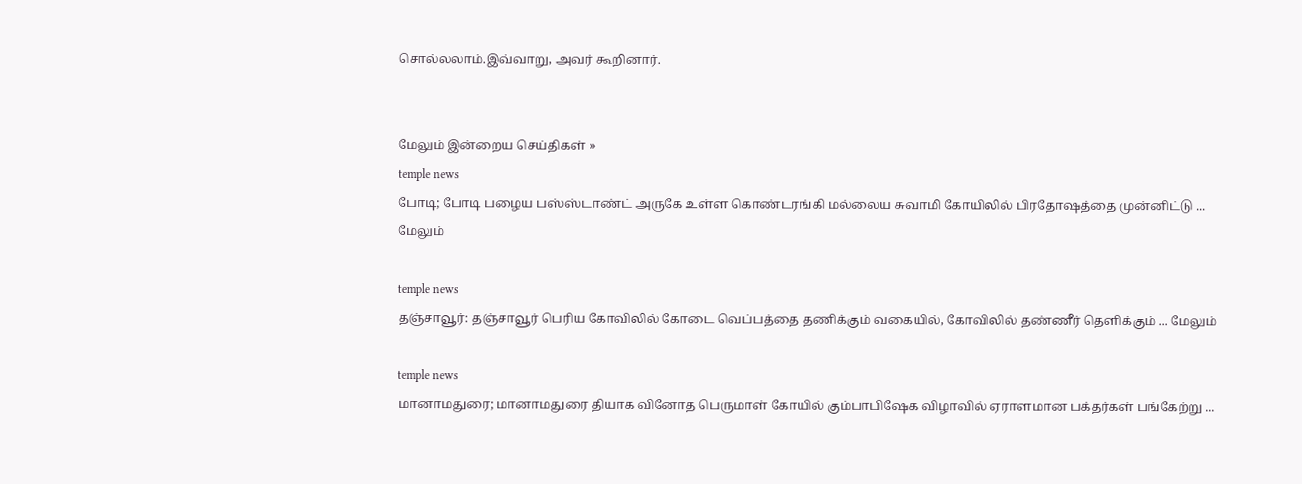சொல்லலாம்.இவ்வாறு, அவர் கூறினார்.


மேலும் இன்றைய செய்திகள் »
temple news
போடி; போடி பழைய பஸ்ஸ்டாண்ட் அருகே உள்ள கொண்டரங்கி மல்லைய சுவாமி கோயிலில் பிரதோஷத்தை முன்னிட்டு ... மேலும்

temple news
தஞ்சாவூர்: தஞ்சாவூர் பெரிய கோவிலில் கோடை வெப்பத்தை தணிக்கும் வகையில், கோவிலில் தண்ணீர் தெளிக்கும் ... மேலும்

temple news
மானாமதுரை; மானாமதுரை தியாக வினோத பெருமாள் கோயில் கும்பாபிஷேக விழாவில் ஏராளமான பக்தர்கள் பங்கேற்று ...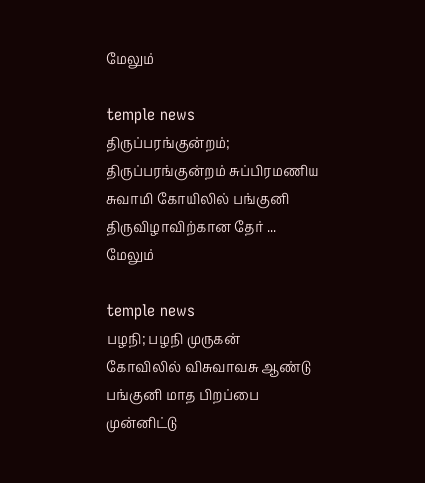மேலும்

temple news
திருப்பரங்குன்றம்;  திருப்பரங்குன்றம் சுப்பிரமணிய சுவாமி கோயிலில் பங்குனி திருவிழாவிற்கான தேர் ... மேலும்

temple news
பழநி; பழநி முருகன் கோவிலில் விசுவாவசு ஆண்டு பங்குனி மாத பிறப்பை முன்னிட்டு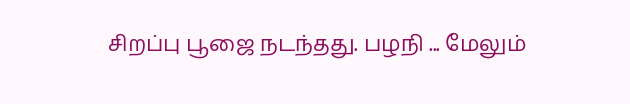சிறப்பு பூஜை நடந்தது. பழநி ... மேலும்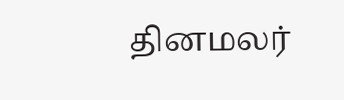தினமலர்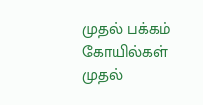முதல் பக்கம்   கோயில்கள் முதல்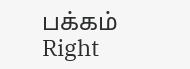பக்கம்
Right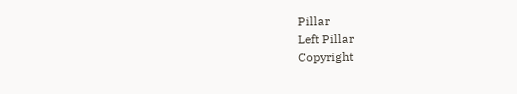Pillar
Left Pillar
Copyright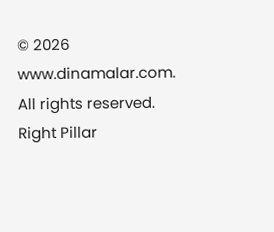© 2026 www.dinamalar.com. All rights reserved.
Right Pillar